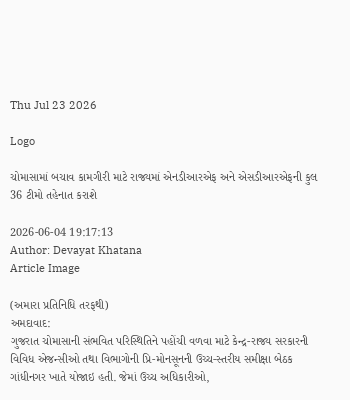Thu Jul 23 2026

Logo

ચોમાસામાં બચાવ કામગીરી માટે રાજ્યમાં એનડીઆરએફ અને એસડીઆરએફની કુલ 36 ટીમો તહેનાત કરાશે

2026-06-04 19:17:13
Author: Devayat Khatana
Article Image

(અમારા પ્રતિનિધિ તરફથી)
અમદાવાદ:
ગુજરાત ચોમાસાની સંભવિત પરિસ્થિતિને પહોંચી વળવા માટે કેન્દ્ર-રાજ્ય સરકારની વિવિધ એજન્સીઓ તથા વિભાગોની પ્રિ-મોનસૂનની ઉચ્ચ-સ્તરીય સમીક્ષા બેઠક ગાંધીનગર ખાતે યોજાઇ હતી. જેમાં ઉચ્ચ અધિકારીઓ,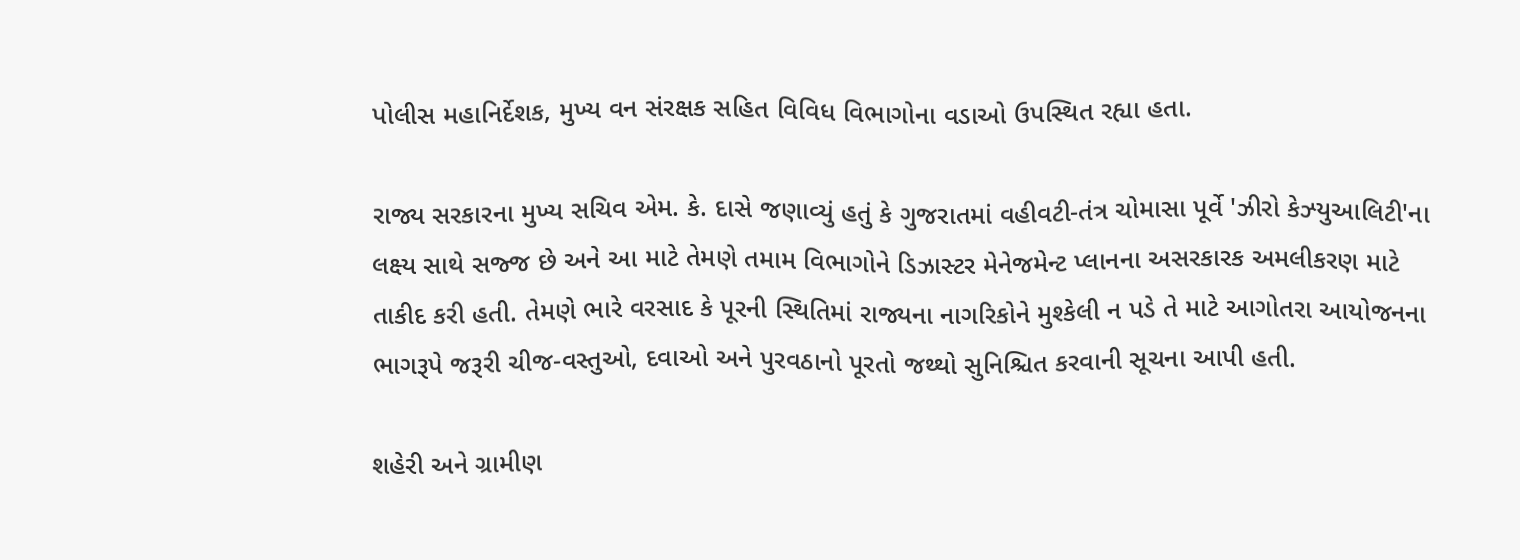પોલીસ મહાનિર્દેશક, મુખ્ય વન સંરક્ષક સહિત વિવિધ વિભાગોના વડાઓ ઉપસ્થિત રહ્યા હતા.

રાજ્ય સરકારના મુખ્ય સચિવ એમ. કે. દાસે જણાવ્યું હતું કે ગુજરાતમાં વહીવટી-તંત્ર ચોમાસા પૂર્વે 'ઝીરો કેઝ્યુઆલિટી'ના લક્ષ્ય સાથે સજ્જ છે અને આ માટે તેમણે તમામ વિભાગોને ડિઝાસ્ટર મેનેજમેન્ટ પ્લાનના અસરકારક અમલીકરણ માટે તાકીદ કરી હતી. તેમણે ભારે વરસાદ કે પૂરની સ્થિતિમાં રાજ્યના નાગરિકોને મુશ્કેલી ન પડે તે માટે આગોતરા આયોજનના ભાગરૂપે જરૂરી ચીજ-વસ્તુઓ, દવાઓ અને પુરવઠાનો પૂરતો જથ્થો સુનિશ્ચિત કરવાની સૂચના આપી હતી.

શહેરી અને ગ્રામીણ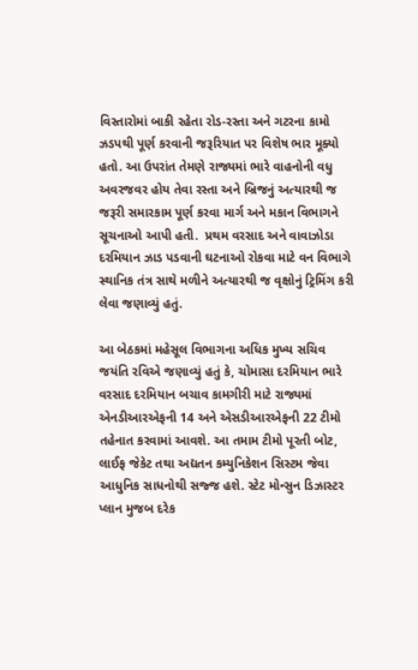વિસ્તારોમાં બાકી રહેતા રોડ-રસ્તા અને ગટરના કામો ઝડપથી પૂર્ણ કરવાની જરૂરિયાત પર વિશેષ ભાર મૂક્યો હતો. આ ઉપરાંત તેમણે રાજ્યમાં ભારે વાહનોની વધુ અવરજવર હોય તેવા રસ્તા અને બ્રિજનું અત્યારથી જ જરૂરી સમારકામ પૂર્ણ કરવા માર્ગ અને મકાન વિભાગને સૂચનાઓ આપી હતી.  પ્રથમ વરસાદ અને વાવાઝોડા દરમિયાન ઝાડ પડવાની ઘટનાઓ રોકવા માટે વન વિભાગે સ્થાનિક તંત્ર સાથે મળીને અત્યારથી જ વૃક્ષોનું ટ્રિમિંગ કરી લેવા જણાવ્યું હતું.

આ બેઠકમાં મહેસૂલ વિભાગના અધિક મુખ્ય સચિવ જયંતિ રવિએ જણાવ્યું હતું કે, ચોમાસા દરમિયાન ભારે વરસાદ દરમિયાન બચાવ કામગીરી માટે રાજ્યમાં એનડીઆરએફની 14 અને એસડીઆરએફની 22 ટીમો તહેનાત કરવામાં આવશે. આ તમામ ટીમો પૂરતી બોટ, લાઈફ જેકેટ તથા અદ્યતન કમ્યુનિકેશન સિસ્ટમ જેવા આધુનિક સાધનોથી સજ્જ હશે. સ્ટેટ મોન્સુન ડિઝાસ્ટર પ્લાન મુજબ દરેક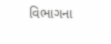વિભાગના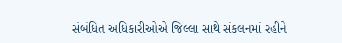સંબંધિત અધિકારીઓએ જિલ્લા સાથે સંકલનમાં રહીને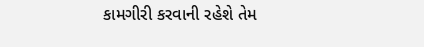કામગીરી કરવાની રહેશે તેમ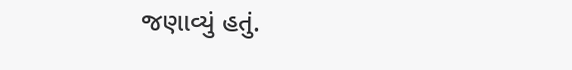જણાવ્યું હતું.